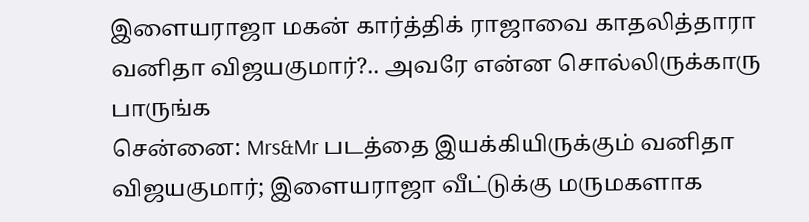இளையராஜா மகன் கார்த்திக் ராஜாவை காதலித்தாரா வனிதா விஜயகுமார்?.. அவரே என்ன சொல்லிருக்காரு பாருங்க
சென்னை: Mrs&Mr படத்தை இயக்கியிருக்கும் வனிதா விஜயகுமார்; இளையராஜா வீட்டுக்கு மருமகளாக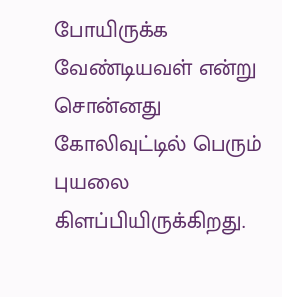போயிருக்க வேண்டியவள் என்று சொன்னது கோலிவுட்டில் பெரும் புயலை கிளப்பியிருக்கிறது.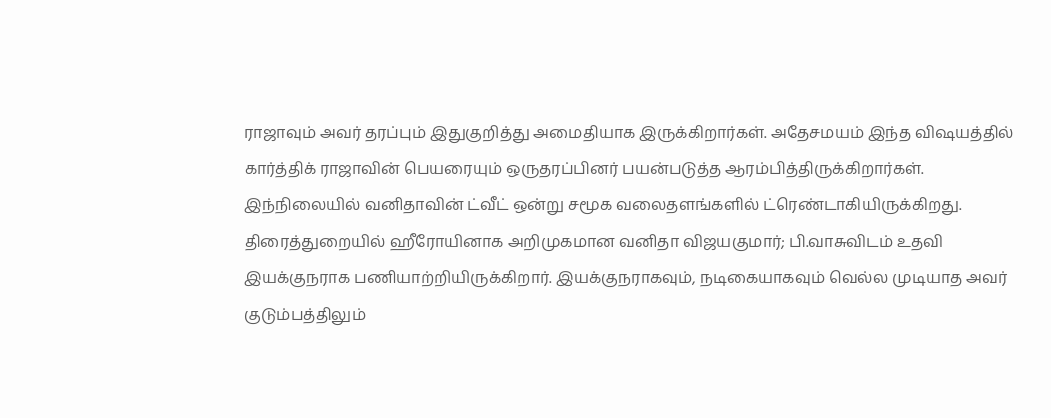ராஜாவும் அவர் தரப்பும் இதுகுறித்து அமைதியாக இருக்கிறார்கள். அதேசமயம் இந்த விஷயத்தில் கார்த்திக் ராஜாவின் பெயரையும் ஒருதரப்பினர் பயன்படுத்த ஆரம்பித்திருக்கிறார்கள். இந்நிலையில் வனிதாவின் ட்வீட் ஒன்று சமூக வலைதளங்களில் ட்ரெண்டாகியிருக்கிறது.
திரைத்துறையில் ஹீரோயினாக அறிமுகமான வனிதா விஜயகுமார்; பி.வாசுவிடம் உதவி இயக்குநராக பணியாற்றியிருக்கிறார். இயக்குநராகவும், நடிகையாகவும் வெல்ல முடியாத அவர் குடும்பத்திலும்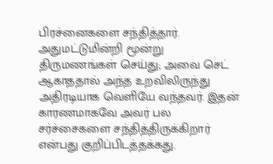பிரச்னைகளை சந்தித்தார். அதுமட்டுமின்றி மூன்று திருமணங்கள் செய்து; அவை செட் ஆகாததால் அந்த உறவிலிருந்து அதிரடியாக வெளியே வந்தவர். இதன் காரணமாகவே அவர் பல சர்ச்சைகளை சந்தித்திருக்கிறார் என்பது குறிப்பிடத்தக்கது.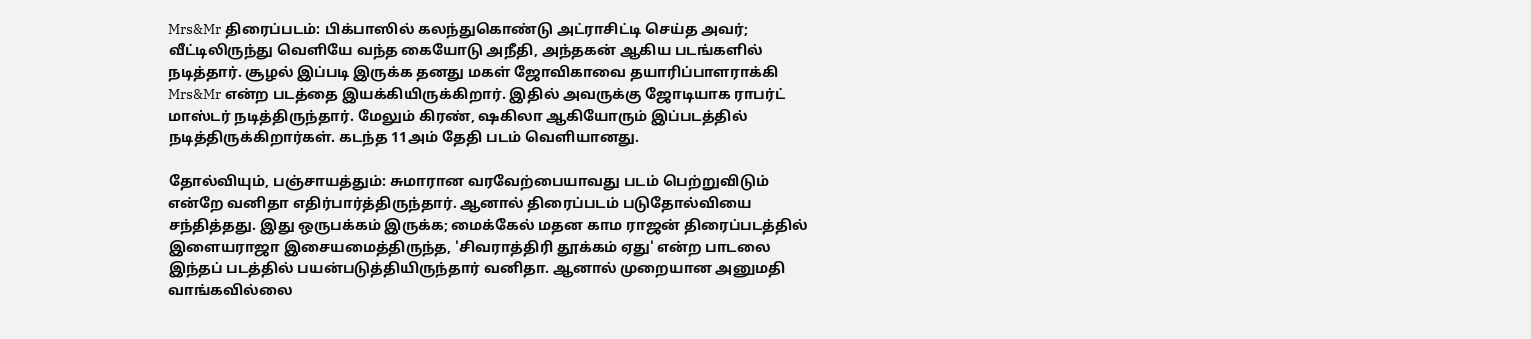Mrs&Mr திரைப்படம்: பிக்பாஸில் கலந்துகொண்டு அட்ராசிட்டி செய்த அவர்; வீட்டிலிருந்து வெளியே வந்த கையோடு அநீதி, அந்தகன் ஆகிய படங்களில் நடித்தார். சூழல் இப்படி இருக்க தனது மகள் ஜோவிகாவை தயாரிப்பாளராக்கி Mrs&Mr என்ற படத்தை இயக்கியிருக்கிறார். இதில் அவருக்கு ஜோடியாக ராபர்ட் மாஸ்டர் நடித்திருந்தார். மேலும் கிரண், ஷகிலா ஆகியோரும் இப்படத்தில் நடித்திருக்கிறார்கள். கடந்த 11அம் தேதி படம் வெளியானது.

தோல்வியும், பஞ்சாயத்தும்: சுமாரான வரவேற்பையாவது படம் பெற்றுவிடும் என்றே வனிதா எதிர்பார்த்திருந்தார். ஆனால் திரைப்படம் படுதோல்வியை சந்தித்தது. இது ஒருபக்கம் இருக்க; மைக்கேல் மதன காம ராஜன் திரைப்படத்தில் இளையராஜா இசையமைத்திருந்த, 'சிவராத்திரி தூக்கம் ஏது' என்ற பாடலை இந்தப் படத்தில் பயன்படுத்தியிருந்தார் வனிதா. ஆனால் முறையான அனுமதி வாங்கவில்லை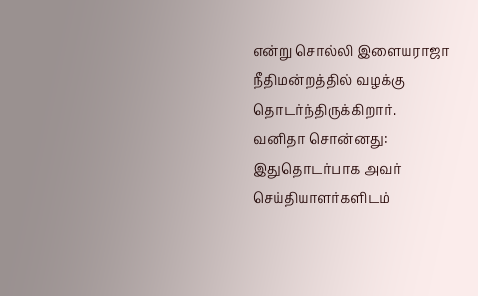என்று சொல்லி இளையராஜா நீதிமன்றத்தில் வழக்கு தொடர்ந்திருக்கிறார்.
வனிதா சொன்னது: இதுதொடர்பாக அவர் செய்தியாளர்களிடம்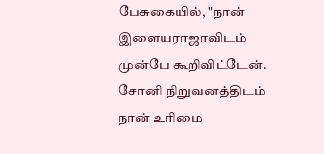பேசுகையில், "நான் இளையராஜாவிடம் முன்பே கூறிவிட்டேன். சோனி நிறுவனத்திடம் நான் உரிமை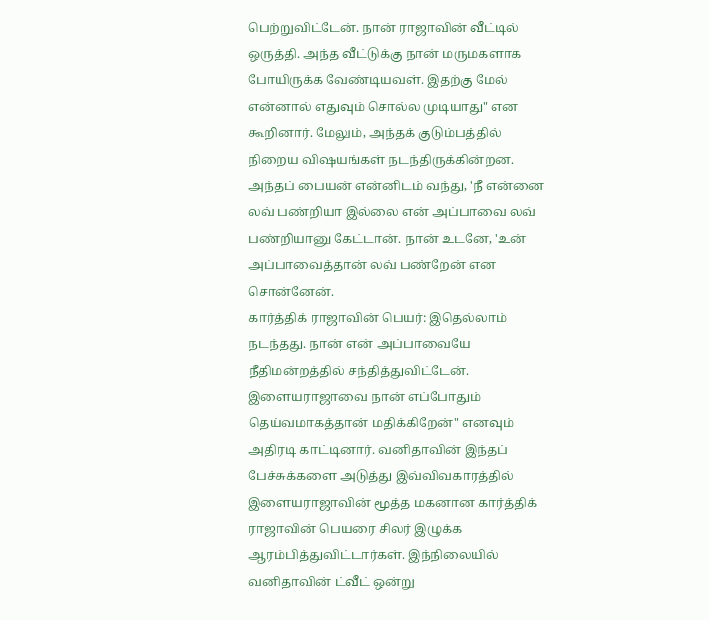பெற்றுவிட்டேன். நான் ராஜாவின் வீட்டில் ஒருத்தி. அந்த வீட்டுக்கு நான் மருமகளாக போயிருக்க வேண்டியவள். இதற்கு மேல் என்னால் எதுவும் சொல்ல முடியாது" என கூறினார். மேலும், அந்தக் குடும்பத்தில் நிறைய விஷயங்கள் நடந்திருக்கின்றன. அந்தப் பையன் என்னிடம் வந்து, 'நீ என்னை லவ் பண்றியா இல்லை என் அப்பாவை லவ் பண்றியானு கேட்டான். நான் உடனே, 'உன் அப்பாவைத்தான் லவ் பண்றேன் என சொன்னேன்.
கார்த்திக் ராஜாவின் பெயர்: இதெல்லாம் நடந்தது. நான் என் அப்பாவையே நீதிமன்றத்தில் சந்தித்துவிட்டேன். இளையராஜாவை நான் எப்போதும் தெய்வமாகத்தான் மதிக்கிறேன்" எனவும் அதிரடி காட்டினார். வனிதாவின் இந்தப் பேச்சுக்களை அடுத்து இவ்விவகாரத்தில் இளையராஜாவின் மூத்த மகனான கார்த்திக் ராஜாவின் பெயரை சிலர் இழுக்க ஆரம்பித்துவிட்டார்கள். இந்நிலையில் வனிதாவின் ட்வீட் ஒன்று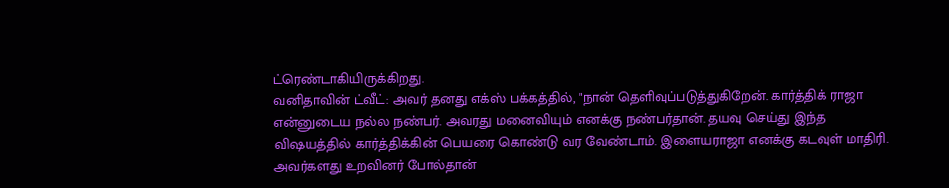ட்ரெண்டாகியிருக்கிறது.
வனிதாவின் ட்வீட்: அவர் தனது எக்ஸ் பக்கத்தில், "நான் தெளிவுப்படுத்துகிறேன். கார்த்திக் ராஜா என்னுடைய நல்ல நண்பர். அவரது மனைவியும் எனக்கு நண்பர்தான். தயவு செய்து இந்த விஷயத்தில் கார்த்திக்கின் பெயரை கொண்டு வர வேண்டாம். இளையராஜா எனக்கு கடவுள் மாதிரி. அவர்களது உறவினர் போல்தான்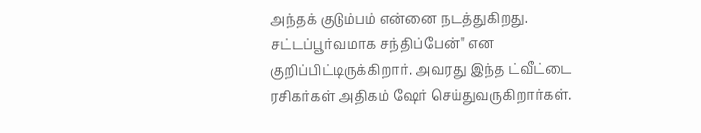அந்தக் குடும்பம் என்னை நடத்துகிறது. சட்டப்பூர்வமாக சந்திப்பேன்" என குறிப்பிட்டிருக்கிறார். அவரது இந்த ட்வீட்டை ரசிகர்கள் அதிகம் ஷேர் செய்துவருகிறார்கள்.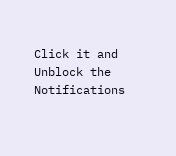Click it and Unblock the Notifications